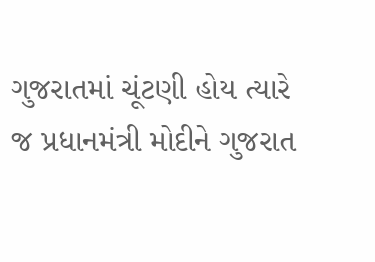ગુજરાતમાં ચૂંટણી હોય ત્યારે જ પ્રધાનમંત્રી મોદીને ગુજરાત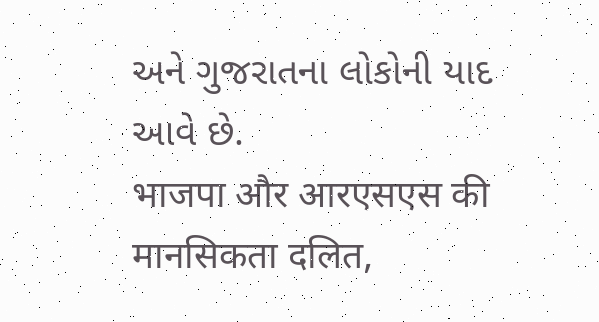અને ગુજરાતના લોકોની યાદ આવે છે.
भाजपा और आरएसएस की मानसिकता दलित,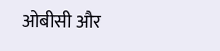ओबीसी और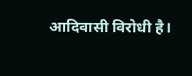आदिवासी विरोधी है।